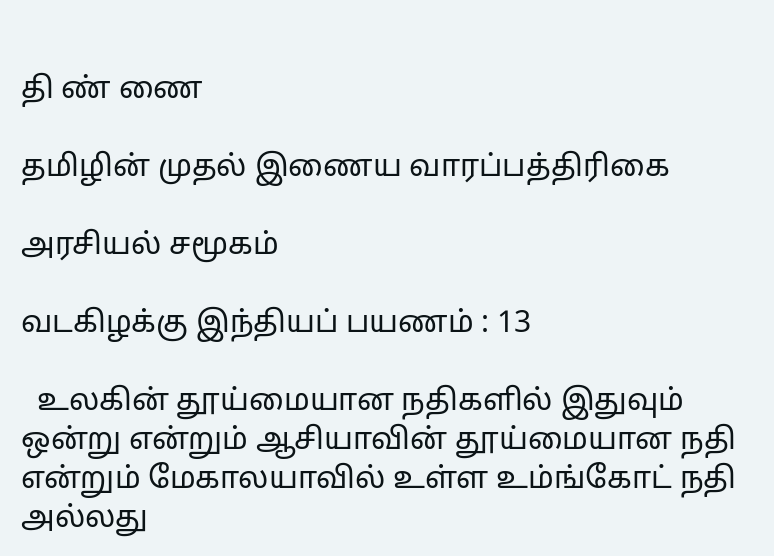தி ண் ணை

தமிழின் முதல் இணைய வாரப்பத்திரிகை

அரசியல் சமூகம்

வடகிழக்கு இந்தியப் பயணம் : 13

  உலகின் தூய்மையான நதிகளில் இதுவும் ஒன்று என்றும் ஆசியாவின் தூய்மையான நதி என்றும் மேகாலயாவில் உள்ள உம்ங்கோட் நதி அல்லது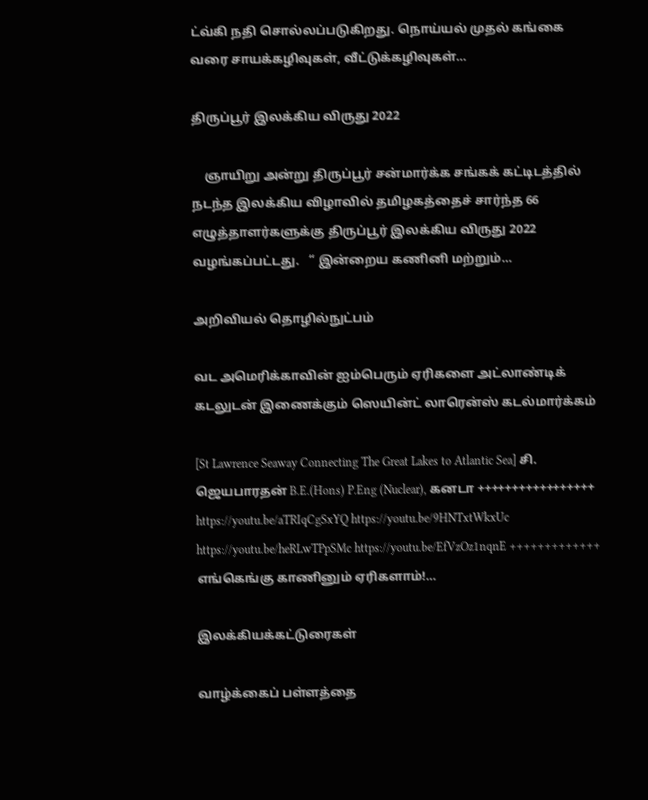ட்வ்கி நதி சொல்லப்படுகிறது. நொய்யல் முதல் கங்கை வரை சாயக்கழிவுகள், வீட்டுக்கழிவுகள்…

திருப்பூர் இலக்கிய விருது 2022

    ஞாயிறு அன்று திருப்பூர் சன்மார்க்க சங்கக் கட்டிடத்தில் நடந்த இலக்கிய விழாவில் தமிழகத்தைச் சார்ந்த 66 எழுத்தாளர்களுக்கு திருப்பூர் இலக்கிய விருது 2022 வழங்கப்பட்டது.   “ இன்றைய கணினி மற்றும்…

அறிவியல் தொழில்நுட்பம்

வட அமெரிக்காவின் ஐம்பெரும் ஏரிகளை அட்லாண்டிக் கடலுடன் இணைக்கும் ஸெயின்ட் லாரென்ஸ் கடல்மார்க்கம்

[St Lawrence Seaway Connecting The Great Lakes to Atlantic Sea] சி. ஜெயபாரதன் B.E.(Hons) P.Eng (Nuclear), கனடா +++++++++++++++++ https://youtu.be/aTRIqCgSxYQ https://youtu.be/9HNTxtWkxUc https://youtu.be/heRLwTPpSMc https://youtu.be/EfVzOz1nqnE +++++++++++++ எங்கெங்கு காணினும் ஏரிகளாம்!…

இலக்கியக்கட்டுரைகள்

வாழ்க்கைப் பள்ளத்தை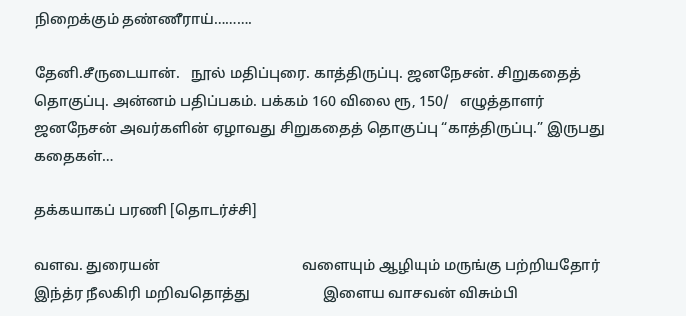நிறைக்கும் தண்ணீராய்……….

தேனி.சீருடையான்.   நூல் மதிப்புரை. காத்திருப்பு. ஜனநேசன். சிறுகதைத் தொகுப்பு. அன்னம் பதிப்பகம். பக்கம் 160 விலை ரூ, 150/   எழுத்தாளர் ஜனநேசன் அவர்களின் ஏழாவது சிறுகதைத் தொகுப்பு “காத்திருப்பு.” இருபது கதைகள்…

தக்கயாகப் பரணி [தொடர்ச்சி]

வளவ. துரையன்                                       வளையும் ஆழியும் மருங்கு பற்றியதோர்                           இந்த்ர நீலகிரி மறிவதொத்து                    இளைய வாசவன் விசும்பி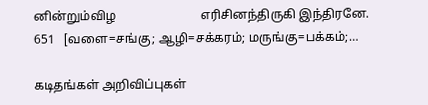னின்றும்விழ                           எரிசினந்திருகி இந்திரனே.                        651   [வளை=சங்கு; ஆழி=சக்கரம்; மருங்கு=பக்கம்;…

கடிதங்கள் அறிவிப்புகள்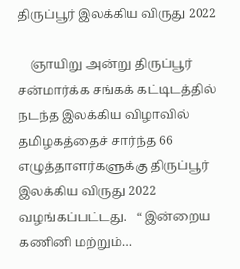திருப்பூர் இலக்கிய விருது 2022

    ஞாயிறு அன்று திருப்பூர் சன்மார்க்க சங்கக் கட்டிடத்தில் நடந்த இலக்கிய விழாவில் தமிழகத்தைச் சார்ந்த 66 எழுத்தாளர்களுக்கு திருப்பூர் இலக்கிய விருது 2022 வழங்கப்பட்டது.   “ இன்றைய கணினி மற்றும்…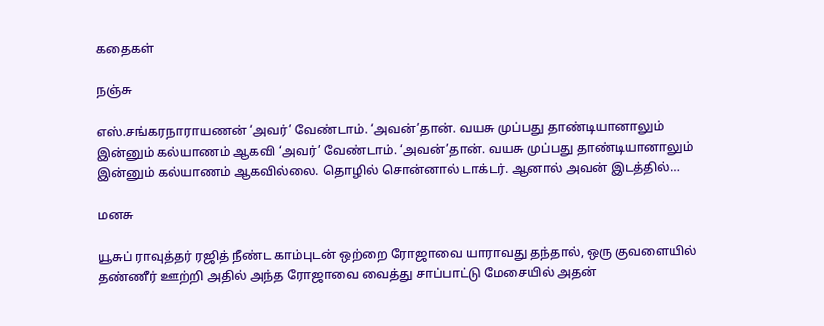கதைகள்

நஞ்சு

எஸ்.சங்கரநாராயணன் ‘அவர்’ வேண்டாம். ‘அவன்’தான். வயசு முப்பது தாண்டியானாலும் இன்னும் கல்யாணம் ஆகவி ‘அவர்’ வேண்டாம். ‘அவன்’தான். வயசு முப்பது தாண்டியானாலும் இன்னும் கல்யாணம் ஆகவில்லை. தொழில் சொன்னால் டாக்டர். ஆனால் அவன் இடத்தில்…

மனசு

யூசுப் ராவுத்தர் ரஜித் நீண்ட காம்புடன் ஒற்றை ரோஜாவை யாராவது தந்தால், ஒரு குவளையில் தண்ணீர் ஊற்றி அதில் அந்த ரோஜாவை வைத்து சாப்பாட்டு மேசையில் அதன்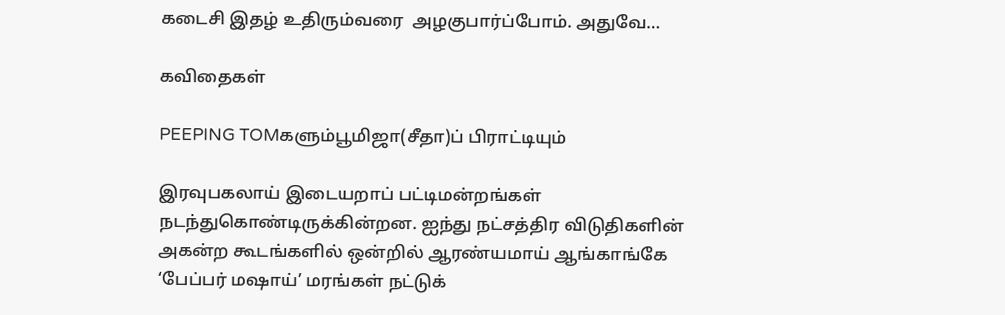கடைசி இதழ் உதிரும்வரை  அழகுபார்ப்போம். அதுவே…

கவிதைகள்

PEEPING TOMகளும்பூமிஜா(சீதா)ப் பிராட்டியும்

இரவுபகலாய் இடையறாப் பட்டிமன்றங்கள் நடந்துகொண்டிருக்கின்றன. ஐந்து நட்சத்திர விடுதிகளின் அகன்ற கூடங்களில் ஒன்றில் ஆரண்யமாய் ஆங்காங்கே ‘பேப்பர் மஷாய்’ மரங்கள் நட்டுக்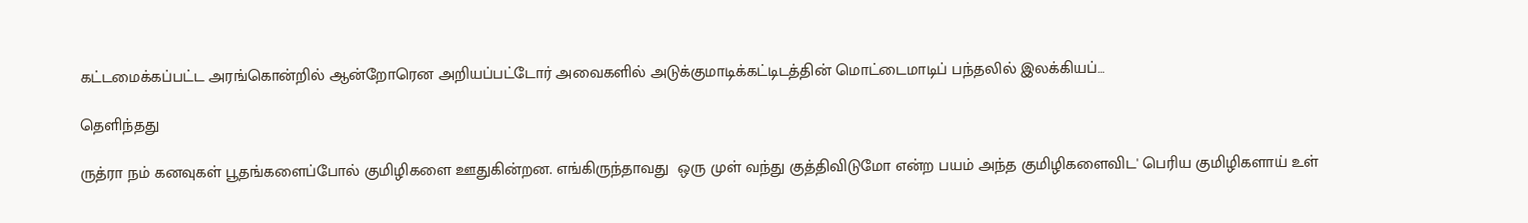கட்டமைக்கப்பட்ட அரங்கொன்றில் ஆன்றோரென அறியப்பட்டோர் அவைகளில் அடுக்குமாடிக்கட்டிடத்தின் மொட்டைமாடிப் பந்தலில் இலக்கியப்…

தெளிந்தது

ருத்ரா நம் கனவுகள் பூதங்களைப்போல் குமிழிகளை ஊதுகின்றன. எங்கிருந்தாவது  ஒரு முள் வந்து குத்திவிடுமோ என்ற பயம் அந்த குமிழிகளைவிட' பெரிய குமிழிகளாய் உள்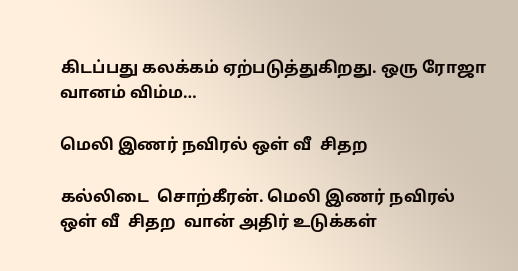கிடப்பது கலக்கம் ஏற்படுத்துகிறது. ஒரு ரோஜா வானம் விம்ம…

மெலி இணர் நவிரல் ஒள் வீ  சிதற

கல்லிடை  சொற்கீரன். மெலி இணர் நவிரல் ஒள் வீ  சிதற  வான் அதிர் உடுக்கள்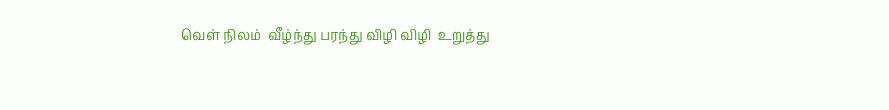வெள் நிலம்  வீழ்ந்து பரந்து விழி விழி  உறுத்து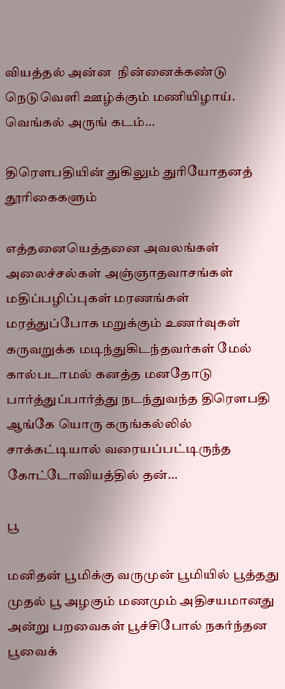வியத்தல் அன்ன  நின்னைக்கண்டு  நெடுவெளி ஊழ்க்கும் மணியிழாய். வெங்கல் அருங் கடம்…

திரௌபதியின் துகிலும் துரியோதனத் தூரிகைகளும்

எத்தனையெத்தனை அவலங்கள் அலைச்சல்கள் அஞ்ஞாதவாசங்கள் மதிப்பழிப்புகள் மரணங்கள் மரத்துப்போக மறுக்கும் உணர்வுகள் கருவறுக்க மடிந்துகிடந்தவர்கள் மேல் கால்படாமல் கனத்த மனதோடு பார்த்துப்பார்த்து நடந்துவந்த திரௌபதி ஆங்கே யொரு கருங்கல்லில் சாக்கட்டியால் வரையப்பட்டிருந்த கோட்டோவியத்தில் தன்…

பூ

மனிதன் பூமிக்கு வருமுன் பூமியில் பூத்தது முதல் பூ அழகும் மணமும் அதிசயமானது   அன்று பறவைகள் பூச்சிபோல் நகர்ந்தன பூவைக்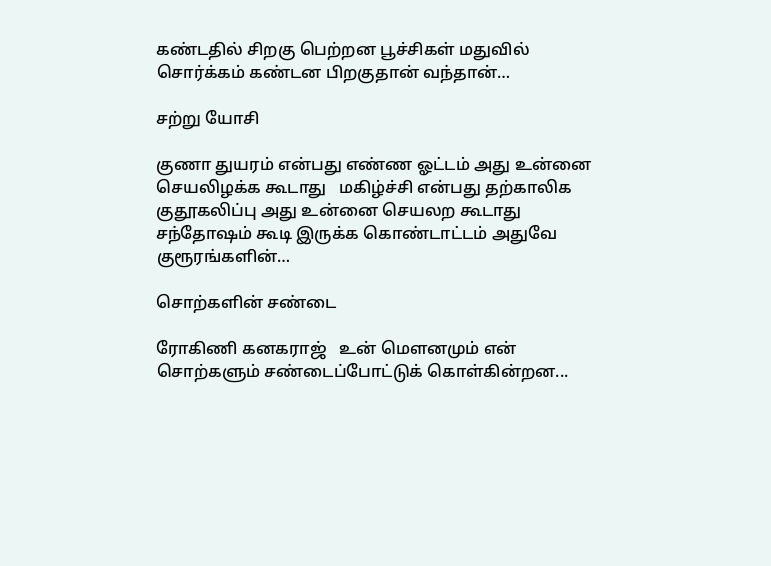கண்டதில் சிறகு பெற்றன பூச்சிகள் மதுவில் சொர்க்கம் கண்டன பிறகுதான் வந்தான்…

சற்று யோசி

குணா துயரம் என்பது எண்ண ஓட்டம் அது உன்னை செயலிழக்க கூடாது   மகிழ்ச்சி என்பது தற்காலிக குதூகலிப்பு அது உன்னை செயலற கூடாது   சந்தோஷம் கூடி இருக்க கொண்டாட்டம் அதுவே குரூரங்களின்…

சொற்களின் சண்டை

ரோகிணி கனகராஜ்   உன் மௌனமும் என் சொற்களும் சண்டைப்போட்டுக் கொள்கின்றன...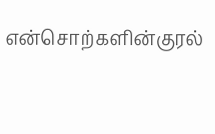என்சொற்களின்குரல்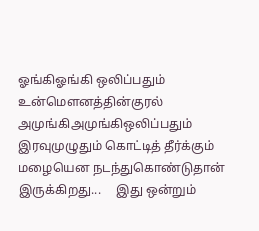ஓங்கிஓங்கி ஒலிப்பதும் உன்மௌனத்தின்குரல் அமுங்கிஅமுங்கிஒலிப்பதும் இரவுமுழுதும் கொட்டித் தீர்க்கும்  மழையென நடந்துகொண்டுதான் இருக்கிறது...     இது ஒன்றும்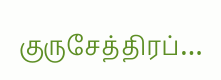குருசேத்திரப்…